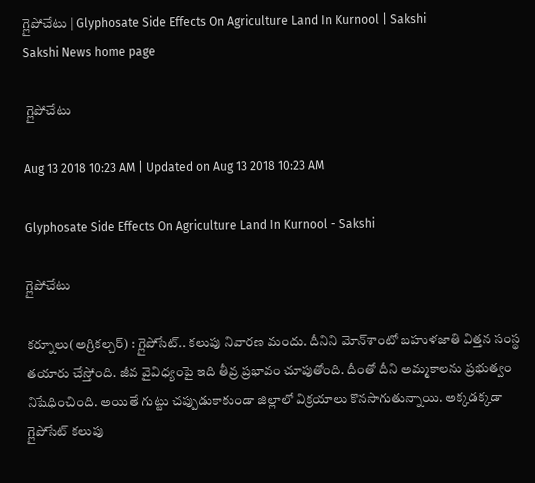గ్లైపోచేటు | Glyphosate Side Effects On Agriculture Land In Kurnool | Sakshi
Sakshi News home page

 గ్లైపోచేటు

Aug 13 2018 10:23 AM | Updated on Aug 13 2018 10:23 AM

Glyphosate Side Effects On Agriculture Land In Kurnool - Sakshi

గ్లైపోచేటు

కర్నూలు(అగ్రికల్చర్‌) : గ్లైపోసేట్‌.. కలుపు నివారణ మందు. దీనిని మోన్‌శాంటో బహుళజాతి విత్తన సంస్థ తయారు చేస్తోంది. జీవ వైవిధ్యంపై ఇది తీవ్ర ప్రభావం చూపుతోంది. దీంతో దీని అమ్మకాలను ప్రభుత్వం నిషేధించింది. అయితే గుట్టు చప్పుడుకాకుండా జిల్లాలో విక్రయాలు కొనసాగుతున్నాయి. అక్కడక్కడా గ్లైపోసేట్‌ కలుపు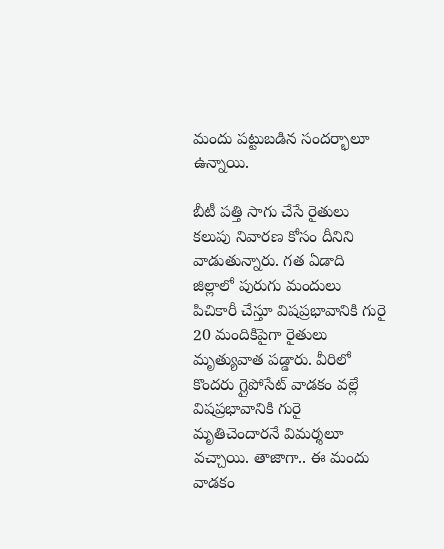మందు పట్టుబడిన సందర్భాలూ ఉన్నాయి.

బీటీ పత్తి సాగు చేసే రైతులు కలుపు నివారణ కోసం దీనిని వాడుతున్నారు. గత ఏడాది జిల్లాలో పురుగు మందులు పిచికారీ చేస్తూ విషప్రభావానికి గురై 20 మందికిపైగా రైతులు మృత్యువాత పడ్డారు. వీరిలో కొందరు గ్లైపోసేట్‌ వాడకం వల్లే  విషప్రభావానికి గురై మృతిచెందారనే విమర్శలూ వచ్చాయి. తాజాగా.. ఈ మందు వాడకం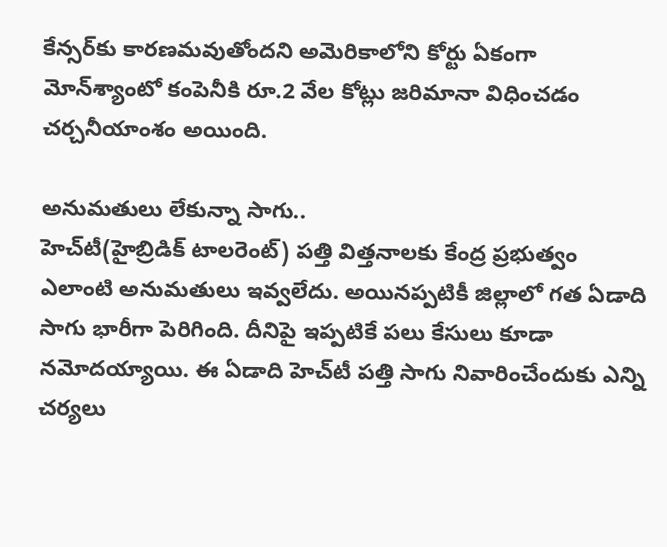కేన్సర్‌కు కారణమవుతోందని అమెరికాలోని కోర్టు ఏకంగా మోన్‌శ్యాంటో కంపెనీకి రూ.2 వేల కోట్లు జరిమానా విధించడం చర్చనీయాంశం అయింది.

అనుమతులు లేకున్నా సాగు..
హెచ్‌టీ(హైబ్రిడిక్‌ టాలరెంట్‌) పత్తి విత్తనాలకు కేంద్ర ప్రభుత్వం ఎలాంటి అనుమతులు ఇవ్వలేదు. అయినప్పటికీ జిల్లాలో గత ఏడాది సాగు భారీగా పెరిగింది. దీనిపై ఇప్పటికే పలు కేసులు కూడా నమోదయ్యాయి. ఈ ఏడాది హెచ్‌టీ పత్తి సాగు నివారించేందుకు ఎన్ని చర్యలు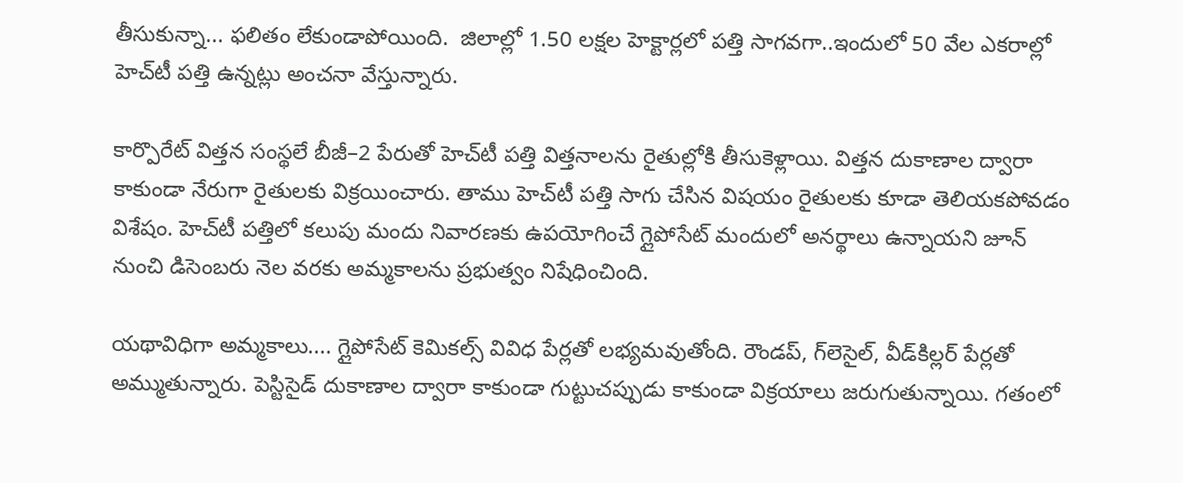తీసుకున్నా... ఫలితం లేకుండాపోయింది.  జిలాల్లో 1.50 లక్షల హెక్టార్లలో పత్తి సాగవగా..ఇందులో 50 వేల ఎకరాల్లో హెచ్‌టీ పత్తి ఉన్నట్లు అంచనా వేస్తున్నారు.

కార్పొరేట్‌ విత్తన సంస్థలే బీజీ–2 పేరుతో హెచ్‌టీ పత్తి విత్తనాలను రైతుల్లోకి తీసుకెళ్లాయి. విత్తన దుకాణాల ద్వారా కాకుండా నేరుగా రైతులకు విక్రయించారు. తాము హెచ్‌టీ పత్తి సాగు చేసిన విషయం రైతులకు కూడా తెలియకపోవడం విశేషం. హెచ్‌టీ పత్తిలో కలుపు మందు నివారణకు ఉపయోగించే గ్లైపోసేట్‌ మందులో అనర్థాలు ఉన్నాయని జూన్‌ నుంచి డిసెంబరు నెల వరకు అమ్మకాలను ప్రభుత్వం నిషేధించింది.

యథావిధిగా అమ్మకాలు.... గ్లైపోసేట్‌ కెమికల్స్‌ వివిధ పేర్లతో లభ్యమవుతోంది. రౌండప్, గ్‌లెసైల్, వీడ్‌కిల్లర్‌ పేర్లతో అమ్ముతున్నారు. పెస్టిసైడ్‌ దుకాణాల ద్వారా కాకుండా గుట్టుచప్పుడు కాకుండా విక్రయాలు జరుగుతున్నాయి. గతంలో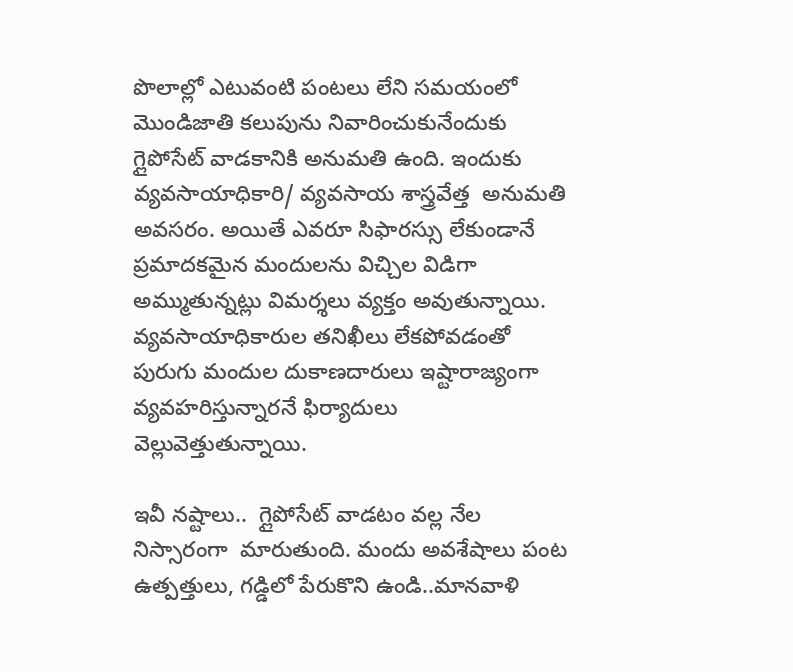పొలాల్లో ఎటువంటి పంటలు లేని సమయంలో మొండిజాతి కలుపును నివారించుకునేందుకు గ్లైపోసేట్‌ వాడకానికి అనుమతి ఉంది. ఇందుకు వ్యవసాయాధికారి/ వ్యవసాయ శాస్త్రవేత్త  అనుమతి అవసరం. అయితే ఎవరూ సిఫారస్సు లేకుండానే ప్రమాదకమైన మందులను విచ్చిల విడిగా అమ్ముతున్నట్లు విమర్శలు వ్యక్తం అవుతున్నాయి. వ్యవసాయాధికారుల తనిఖీలు లేకపోవడంతో పురుగు మందుల దుకాణదారులు ఇష్టారాజ్యంగా వ్యవహరిస్తున్నారనే ఫిర్యాదులు వెల్లువెత్తుతున్నాయి.

ఇవీ నష్టాలు..  గ్లైపోసేట్‌ వాడటం వల్ల నేల నిస్సారంగా  మారుతుంది. మందు అవశేషాలు పంట ఉత్పత్తులు, గడ్డిలో పేరుకొని ఉండి..మానవాళి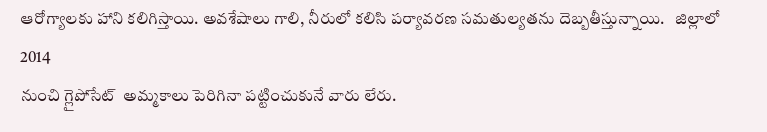ఆరోగ్యాలకు హాని కలిగిస్తాయి. అవశేషాలు గాలి, నీరులో కలిసి పర్యావరణ సమతుల్యతను దెబ్బతీస్తున్నాయి.   జిల్లాలో 2014
నుంచి గ్లైపోసేట్‌  అమ్మకాలు పెరిగినా పట్టించుకునే వారు లేరు.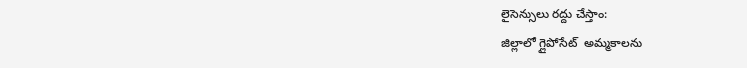లైసెన్సులు రద్దు చేస్తాం:
జిల్లాలో గ్లైపోసేట్‌  అమ్మకాలను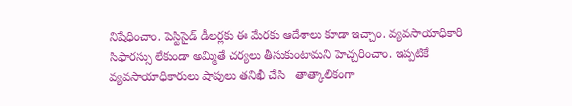నిషేధించాం. పెస్టిసైడ్‌ డీలర్లకు ఈ మేరకు ఆదేశాలు కూడా ఇచ్చాం. వ్యవసాయాధికారి సిఫారస్సు లేకుండా అమ్మితే చర్యలు తీసుకుంటామని హెచ్చరించాం. ఇప్పటికే వ్యవసాయాధికారులు షాపులు తనిఖీ చేసి   తాత్కాలికంగా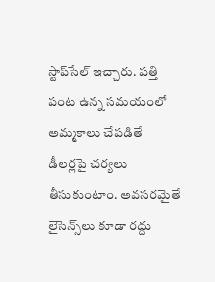స్టాప్‌సేల్‌ ఇచ్చారు. పత్తి పంట ఉన్న సమయంలో  అమ్మకాలు చేపడితే డీలర్లపై చర్యలు తీసుకుంటాం. అవసరమైతే లైసెన్స్‌లు కూడా రద్దు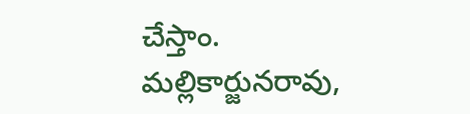చేస్తాం.
మల్లికార్జునరావు,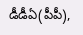డీడీఏ(పీపీ),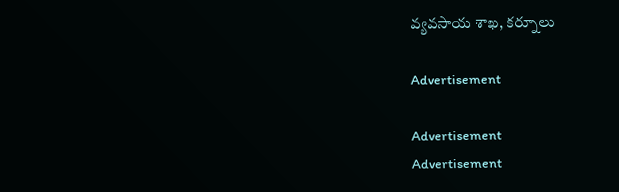వ్యవసాయ శాఖ, కర్నూలు

Advertisement

Advertisement
Advertisement